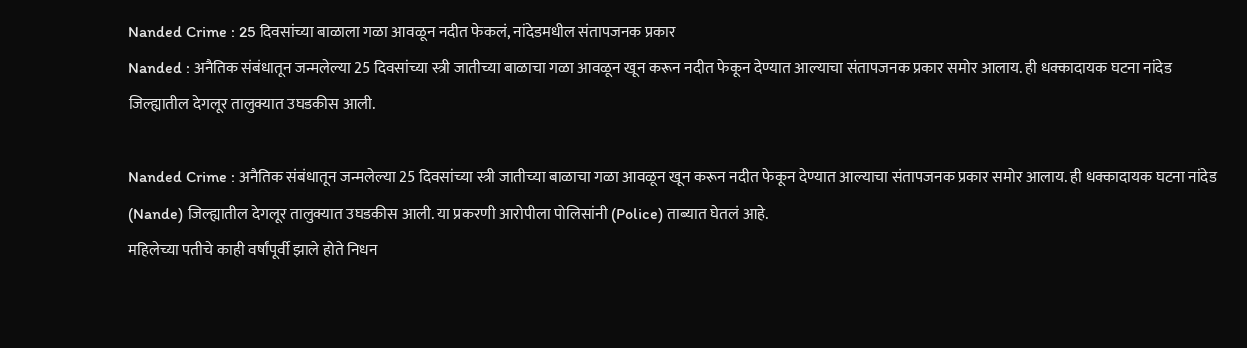Nanded Crime : 25 दिवसांच्या बाळाला गळा आवळून नदीत फेकलं, नांदेडमधील संतापजनक प्रकार
Nanded : अनैतिक संबंधातून जन्मलेल्या 25 दिवसांच्या स्त्री जातीच्या बाळाचा गळा आवळून खून करून नदीत फेकून देण्यात आल्याचा संतापजनक प्रकार समोर आलाय. ही धक्कादायक घटना नांदेड जिल्ह्यातील देगलूर तालुक्यात उघडकीस आली.

Nanded Crime : अनैतिक संबंधातून जन्मलेल्या 25 दिवसांच्या स्त्री जातीच्या बाळाचा गळा आवळून खून करून नदीत फेकून देण्यात आल्याचा संतापजनक प्रकार समोर आलाय. ही धक्कादायक घटना नांदेड (Nande) जिल्ह्यातील देगलूर तालुक्यात उघडकीस आली. या प्रकरणी आरोपीला पोलिसांनी (Police) ताब्यात घेतलं आहे.
महिलेच्या पतीचे काही वर्षांपूर्वी झाले होते निधन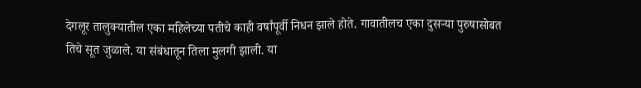देगलूर तालुक्यातील एका महिलेच्या पतीचे काही वर्षांपूर्वी निधन झाले होते. गावातीलच एका दुसऱ्या पुरुषासोबत तिचे सूत जुळाले. या संबंधातून तिला मुलगी झाली. या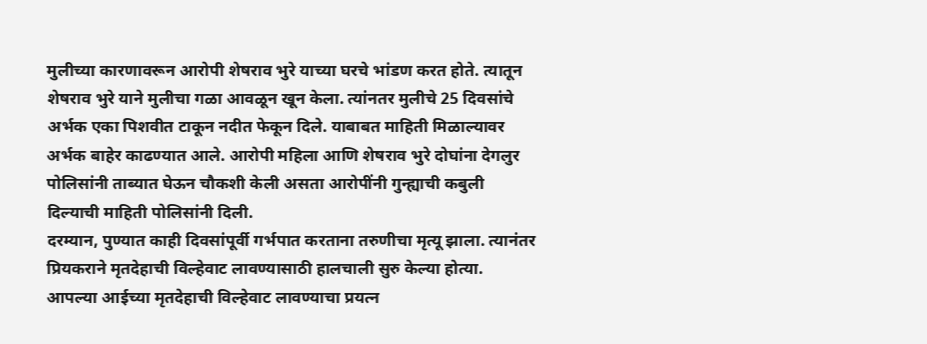मुलीच्या कारणावरून आरोपी शेषराव भुरे याच्या घरचे भांडण करत होते. त्यातून शेषराव भुरे याने मुलीचा गळा आवळून खून केला. त्यांनतर मुलीचे 25 दिवसांचे अर्भक एका पिशवीत टाकून नदीत फेकून दिले. याबाबत माहिती मिळाल्यावर अर्भक बाहेर काढण्यात आले. आरोपी महिला आणि शेषराव भुरे दोघांना देगलुर पोलिसांनी ताब्यात घेऊन चौकशी केली असता आरोपींनी गुन्ह्याची कबुली दिल्याची माहिती पोलिसांनी दिली.
दरम्यान, पुण्यात काही दिवसांपूर्वी गर्भपात करताना तरुणीचा मृत्यू झाला. त्यानंतर प्रियकराने मृतदेहाची विल्हेवाट लावण्यासाठी हालचाली सुरु केल्या होत्या. आपल्या आईच्या मृतदेहाची विल्हेवाट लावण्याचा प्रयत्न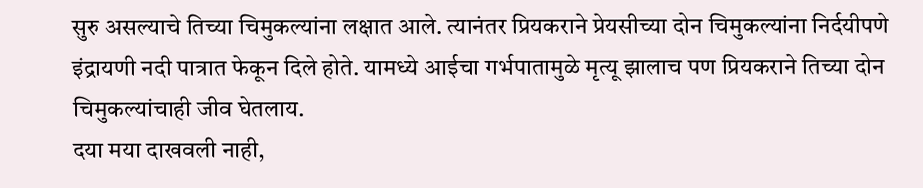सुरु असल्याचे तिच्या चिमुकल्यांना लक्षात आले. त्यानंतर प्रियकराने प्रेयसीच्या दोन चिमुकल्यांना निर्दयीपणे इंद्रायणी नदी पात्रात फेकून दिले होते. यामध्ये आईचा गर्भपातामुळे मृत्यू झालाच पण प्रियकराने तिच्या दोन चिमुकल्यांचाही जीव घेतलाय.
दया मया दाखवली नाही,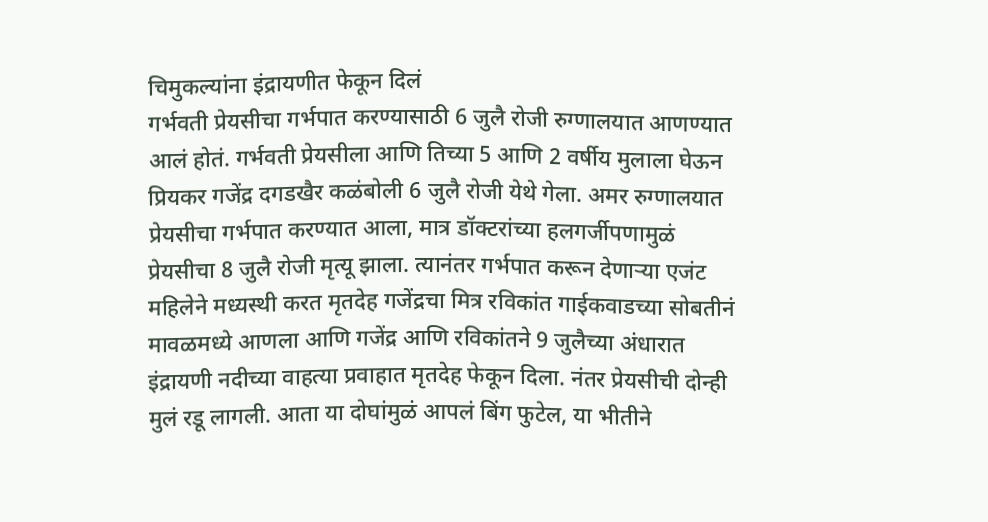चिमुकल्यांना इंद्रायणीत फेकून दिलं
गर्भवती प्रेयसीचा गर्भपात करण्यासाठी 6 जुलै रोजी रुग्णालयात आणण्यात आलं होतं. गर्भवती प्रेयसीला आणि तिच्या 5 आणि 2 वर्षीय मुलाला घेऊन प्रियकर गजेंद्र दगडखैर कळंबोली 6 जुलै रोजी येथे गेला. अमर रुग्णालयात प्रेयसीचा गर्भपात करण्यात आला, मात्र डॉक्टरांच्या हलगर्जीपणामुळं प्रेयसीचा 8 जुलै रोजी मृत्यू झाला. त्यानंतर गर्भपात करून देणाऱ्या एजंट महिलेने मध्यस्थी करत मृतदेह गजेंद्रचा मित्र रविकांत गाईकवाडच्या सोबतीनं मावळमध्ये आणला आणि गजेंद्र आणि रविकांतने 9 जुलैच्या अंधारात इंद्रायणी नदीच्या वाहत्या प्रवाहात मृतदेह फेकून दिला. नंतर प्रेयसीची दोन्ही मुलं रडू लागली. आता या दोघांमुळं आपलं बिंग फुटेल, या भीतीने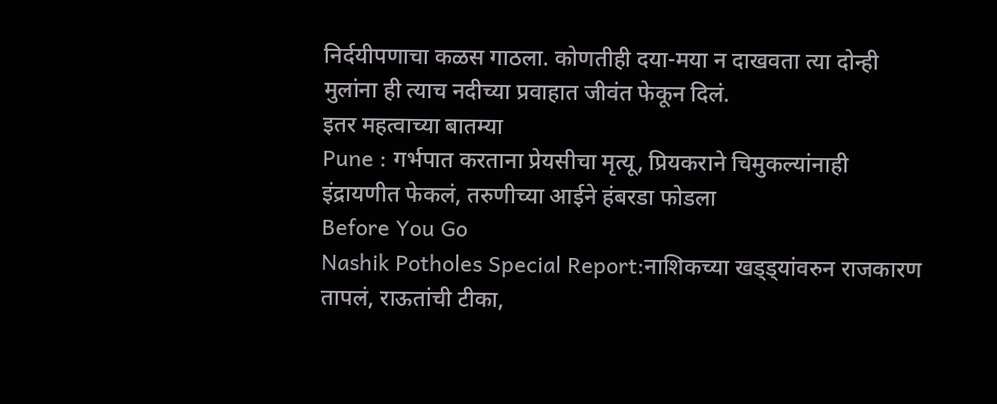निर्दयीपणाचा कळस गाठला. कोणतीही दया-मया न दाखवता त्या दोन्ही मुलांना ही त्याच नदीच्या प्रवाहात जीवंत फेकून दिलं.
इतर महत्वाच्या बातम्या
Pune : गर्भपात करताना प्रेयसीचा मृत्यू, प्रियकराने चिमुकल्यांनाही इंद्रायणीत फेकलं, तरुणीच्या आईने हंबरडा फोडला
Before You Go
Nashik Potholes Special Report:नाशिकच्या खड्ड्यांवरुन राजकारण तापलं, राऊतांची टीका,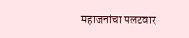महाजनांचा पलटवार